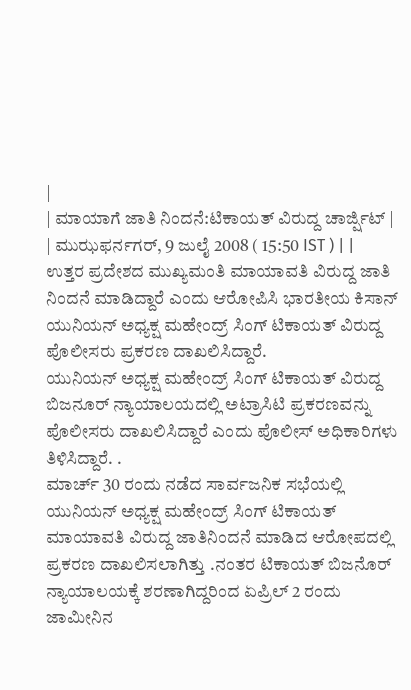|
| ಮಾಯಾಗೆ ಜಾತಿ ನಿಂದನೆ:ಟಿಕಾಯತ್ ವಿರುದ್ದ ಚಾರ್ಜ್ಷಿಟ್ |
| ಮುಝಫರ್ನಗರ್, 9 ಜುಲೈ 2008 ( 15:50 IST ) | |
ಉತ್ತರ ಪ್ರದೇಶದ ಮುಖ್ಯಮಂತಿ ಮಾಯಾವತಿ ವಿರುದ್ದ ಜಾತಿ ನಿಂದನೆ ಮಾಡಿದ್ದಾರೆ ಎಂದು ಆರೋಪಿಸಿ ಭಾರತೀಯ ಕಿಸಾನ್ ಯುನಿಯನ್ ಅಧ್ಯಕ್ಷ ಮಹೇಂದ್ರ್ ಸಿಂಗ್ ಟಿಕಾಯತ್ ವಿರುದ್ದ ಪೊಲೀಸರು ಪ್ರಕರಣ ದಾಖಲಿಸಿದ್ದಾರೆ.
ಯುನಿಯನ್ ಅಧ್ಯಕ್ಷ ಮಹೇಂದ್ರ್ ಸಿಂಗ್ ಟಿಕಾಯತ್ ವಿರುದ್ದ ಬಿಜನೂರ್ ನ್ಯಾಯಾಲಯದಲ್ಲಿ ಅಟ್ರಾಸಿಟಿ ಪ್ರಕರಣವನ್ನು ಪೊಲೀಸರು ದಾಖಲಿಸಿದ್ದಾರೆ ಎಂದು ಪೊಲೀಸ್ ಅಧಿಕಾರಿಗಳು ತಿಳಿಸಿದ್ದಾರೆ. .
ಮಾರ್ಚ್ 30 ರಂದು ನಡೆದ ಸಾರ್ವಜನಿಕ ಸಭೆಯಲ್ಲಿ ಯುನಿಯನ್ ಅಧ್ಯಕ್ಷ ಮಹೇಂದ್ರ್ ಸಿಂಗ್ ಟಿಕಾಯತ್ ಮಾಯಾವತಿ ವಿರುದ್ದ ಜಾತಿನಿಂದನೆ ಮಾಡಿದ ಆರೋಪದಲ್ಲಿ ಪ್ರಕರಣ ದಾಖಲಿಸಲಾಗಿತ್ತು .ನಂತರ ಟಿಕಾಯತ್ ಬಿಜನೊರ್ ನ್ಯಾಯಾಲಯಕ್ಕೆ ಶರಣಾಗಿದ್ದರಿಂದ ಏಪ್ರಿಲ್ 2 ರಂದು ಜಾಮೀನಿನ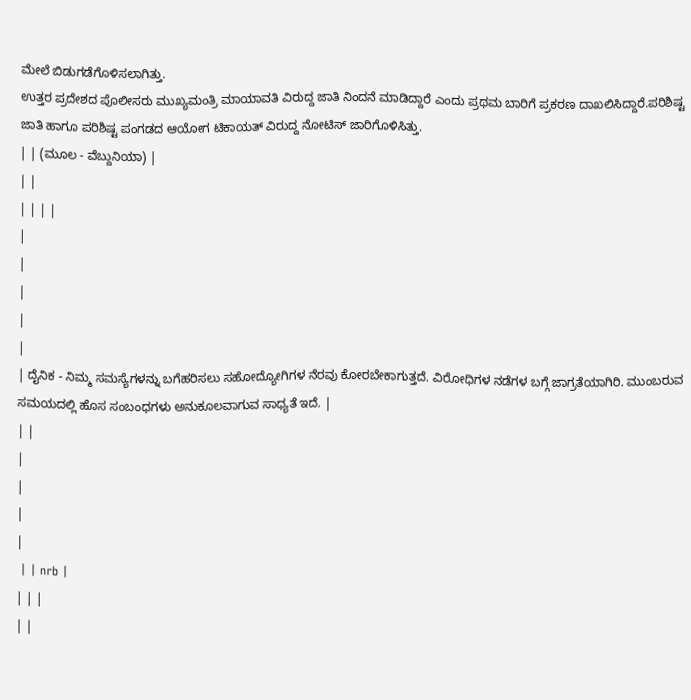ಮೇಲೆ ಬಿಡುಗಡೆಗೊಳಿಸಲಾಗಿತ್ತು.
ಉತ್ತರ ಪ್ರದೇಶದ ಪೊಲೀಸರು ಮುಖ್ಯಮಂತ್ರಿ ಮಾಯಾವತಿ ವಿರುದ್ದ ಜಾತಿ ನಿಂದನೆ ಮಾಡಿದ್ದಾರೆ ಎಂದು ಪ್ರಥಮ ಬಾರಿಗೆ ಪ್ರಕರಣ ದಾಖಲಿಸಿದ್ದಾರೆ.ಪರಿಶಿಷ್ಟ ಜಾತಿ ಹಾಗೂ ಪರಿಶಿಷ್ಟ ಪಂಗಡದ ಆಯೋಗ ಟಿಕಾಯತ್ ವಿರುದ್ದ ನೋಟಿಸ್ ಜಾರಿಗೊಳಿಸಿತ್ತು.
| | (ಮೂಲ - ವೆಬ್ದುನಿಯಾ) |
| |
| | | |
|
|
|
|
|
| ದೈನಿಕ - ನಿಮ್ಮ ಸಮಸ್ಯೆಗಳನ್ನು ಬಗೆಹರಿಸಲು ಸಹೋದ್ಯೋಗಿಗಳ ನೆರವು ಕೋರಬೇಕಾಗುತ್ತದೆ. ವಿರೋಧಿಗಳ ನಡೆಗಳ ಬಗ್ಗೆ ಜಾಗ್ರತೆಯಾಗಿರಿ. ಮುಂಬರುವ ಸಮಯದಲ್ಲಿ ಹೊಸ ಸಂಬಂಧಗಳು ಅನುಕೂಲವಾಗುವ ಸಾಧ್ಯತೆ ಇದೆ. |
| |
|
|
|
|
 | | nrb |
| | |
| |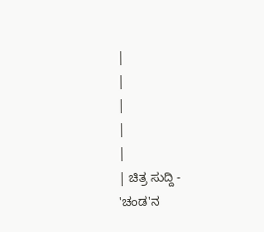|
|
|
|
|
| ಚಿತ್ರ ಸುದ್ದಿ - 'ಚಂಡ'ನ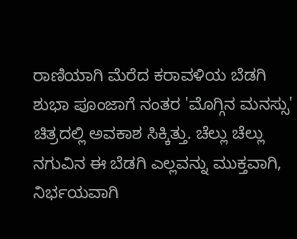ರಾಣಿಯಾಗಿ ಮೆರೆದ ಕರಾವಳಿಯ ಬೆಡಗಿ ಶುಭಾ ಪೂಂಜಾಗೆ ನಂತರ 'ಮೊಗ್ಗಿನ ಮನಸ್ಸು' ಚಿತ್ರದಲ್ಲಿ ಅವಕಾಶ ಸಿಕ್ಕಿತ್ತು. ಚೆಲ್ಲು ಚೆಲ್ಲು ನಗುವಿನ ಈ ಬೆಡಗಿ ಎಲ್ಲವನ್ನು ಮುಕ್ತವಾಗಿ, ನಿರ್ಭಯವಾಗಿ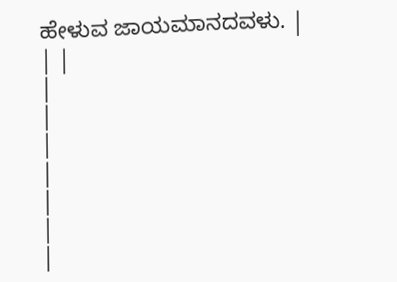ಹೇಳುವ ಜಾಯಮಾನದವಳು. |
| |
|
|
|
|
|
|
|